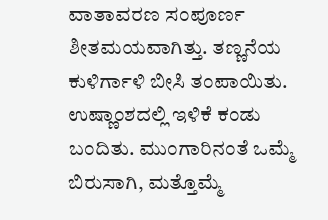ವಾತಾವರಣ ಸಂಪೂರ್ಣ ಶೀತಮಯವಾಗಿತ್ತು. ತಣ್ಣನೆಯ ಕುಳಿರ್ಗಾಳಿ ಬೀಸಿ ತಂಪಾಯಿತು. ಉಷ್ಣಾಂಶದಲ್ಲಿ ಇಳಿಕೆ ಕಂಡು ಬಂದಿತು. ಮುಂಗಾರಿನಂತೆ ಒಮ್ಮೆ ಬಿರುಸಾಗಿ, ಮತ್ತೊಮ್ಮೆ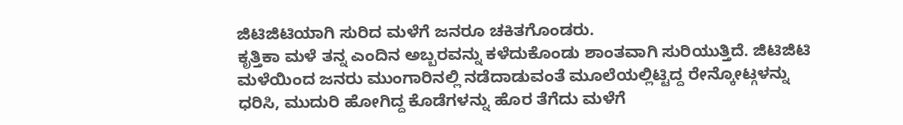ಜಿಟಿಜಿಟಿಯಾಗಿ ಸುರಿದ ಮಳೆಗೆ ಜನರೂ ಚಕಿತಗೊಂಡರು.
ಕೃತ್ತಿಕಾ ಮಳೆ ತನ್ನ ಎಂದಿನ ಅಬ್ಬರವನ್ನು ಕಳೆದುಕೊಂಡು ಶಾಂತವಾಗಿ ಸುರಿಯುತ್ತಿದೆ. ಜಿಟಿಜಿಟಿ ಮಳೆಯಿಂದ ಜನರು ಮುಂಗಾರಿನಲ್ಲಿ ನಡೆದಾಡುವಂತೆ ಮೂಲೆಯಲ್ಲಿಟ್ಟಿದ್ದ ರೇನ್ಕೋಟ್ಗಳನ್ನು ಧರಿಸಿ, ಮುದುರಿ ಹೋಗಿದ್ದ ಕೊಡೆಗಳನ್ನು ಹೊರ ತೆಗೆದು ಮಳೆಗೆ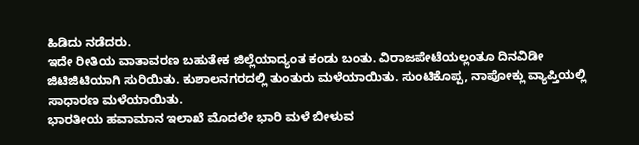ಹಿಡಿದು ನಡೆದರು.
ಇದೇ ರೀತಿಯ ವಾತಾವರಣ ಬಹುತೇಕ ಜಿಲ್ಲೆಯಾದ್ಯಂತ ಕಂಡು ಬಂತು. ವಿರಾಜಪೇಟೆಯಲ್ಲಂತೂ ದಿನವಿಡೀ ಜಿಟಿಜಿಟಿಯಾಗಿ ಸುರಿಯಿತು. ಕುಶಾಲನಗರದಲ್ಲಿ ತುಂತುರು ಮಳೆಯಾಯಿತು. ಸುಂಟಿಕೊಪ್ಪ, ನಾಪೋಕ್ಲು ವ್ಯಾಪ್ತಿಯಲ್ಲಿ ಸಾಧಾರಣ ಮಳೆಯಾಯಿತು.
ಭಾರತೀಯ ಹವಾಮಾನ ಇಲಾಖೆ ಮೊದಲೇ ಭಾರಿ ಮಳೆ ಬೀಳುವ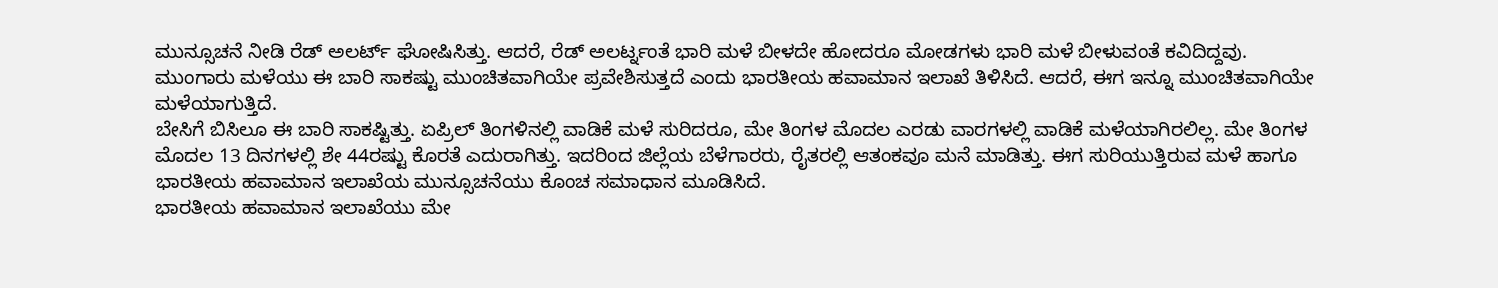ಮುನ್ಸೂಚನೆ ನೀಡಿ ರೆಡ್ ಅಲರ್ಟ್ ಘೋಷಿಸಿತ್ತು. ಆದರೆ, ರೆಡ್ ಅಲರ್ಟ್ನಂತೆ ಭಾರಿ ಮಳೆ ಬೀಳದೇ ಹೋದರೂ ಮೋಡಗಳು ಭಾರಿ ಮಳೆ ಬೀಳುವಂತೆ ಕವಿದಿದ್ದವು.
ಮುಂಗಾರು ಮಳೆಯು ಈ ಬಾರಿ ಸಾಕಷ್ಟು ಮುಂಚಿತವಾಗಿಯೇ ಪ್ರವೇಶಿಸುತ್ತದೆ ಎಂದು ಭಾರತೀಯ ಹವಾಮಾನ ಇಲಾಖೆ ತಿಳಿಸಿದೆ. ಆದರೆ, ಈಗ ಇನ್ನೂ ಮುಂಚಿತವಾಗಿಯೇ ಮಳೆಯಾಗುತ್ತಿದೆ.
ಬೇಸಿಗೆ ಬಿಸಿಲೂ ಈ ಬಾರಿ ಸಾಕಷ್ಟಿತ್ತು. ಏಪ್ರಿಲ್ ತಿಂಗಳಿನಲ್ಲಿ ವಾಡಿಕೆ ಮಳೆ ಸುರಿದರೂ, ಮೇ ತಿಂಗಳ ಮೊದಲ ಎರಡು ವಾರಗಳಲ್ಲಿ ವಾಡಿಕೆ ಮಳೆಯಾಗಿರಲಿಲ್ಲ. ಮೇ ತಿಂಗಳ ಮೊದಲ 13 ದಿನಗಳಲ್ಲಿ ಶೇ 44ರಷ್ಟು ಕೊರತೆ ಎದುರಾಗಿತ್ತು. ಇದರಿಂದ ಜಿಲ್ಲೆಯ ಬೆಳೆಗಾರರು, ರೈತರಲ್ಲಿ ಆತಂಕವೂ ಮನೆ ಮಾಡಿತ್ತು. ಈಗ ಸುರಿಯುತ್ತಿರುವ ಮಳೆ ಹಾಗೂ ಭಾರತೀಯ ಹವಾಮಾನ ಇಲಾಖೆಯ ಮುನ್ಸೂಚನೆಯು ಕೊಂಚ ಸಮಾಧಾನ ಮೂಡಿಸಿದೆ.
ಭಾರತೀಯ ಹವಾಮಾನ ಇಲಾಖೆಯು ಮೇ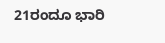21ರಂದೂ ಭಾರಿ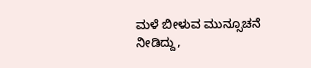ಮಳೆ ಬೀಳುವ ಮುನ್ಸೂಚನೆ ನೀಡಿದ್ದು,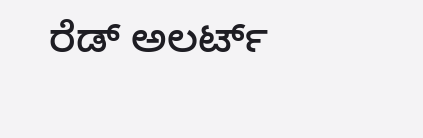ರೆಡ್ ಅಲರ್ಟ್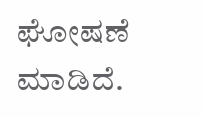ಘೋಷಣೆ ಮಾಡಿದೆ.